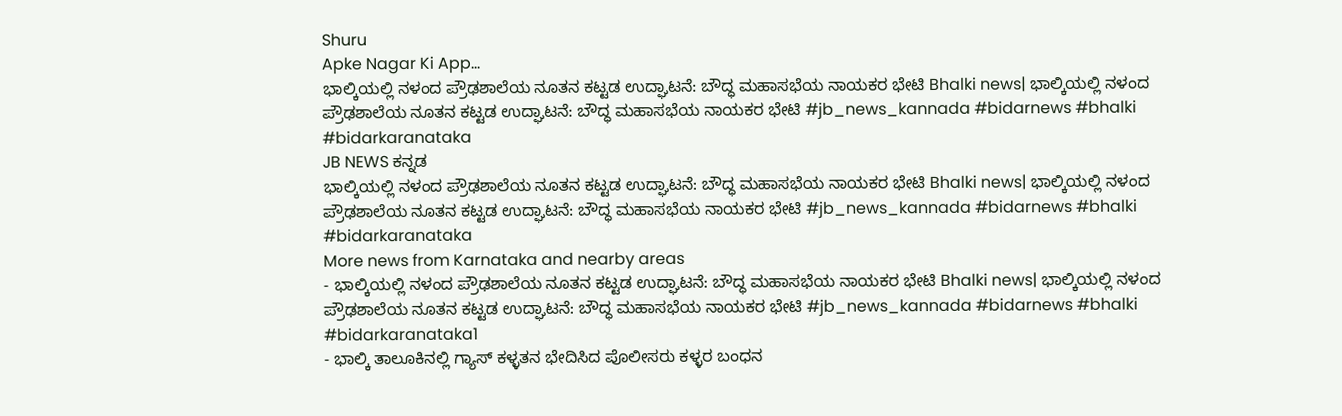Shuru
Apke Nagar Ki App…
ಭಾಲ್ಕಿಯಲ್ಲಿ ನಳಂದ ಪ್ರೌಢಶಾಲೆಯ ನೂತನ ಕಟ್ಟಡ ಉದ್ಘಾಟನೆ: ಬೌದ್ಧ ಮಹಾಸಭೆಯ ನಾಯಕರ ಭೇಟಿ Bhalki news| ಭಾಲ್ಕಿಯಲ್ಲಿ ನಳಂದ ಪ್ರೌಢಶಾಲೆಯ ನೂತನ ಕಟ್ಟಡ ಉದ್ಘಾಟನೆ: ಬೌದ್ಧ ಮಹಾಸಭೆಯ ನಾಯಕರ ಭೇಟಿ #jb_news_kannada #bidarnews #bhalki #bidarkaranataka
JB NEWS ಕನ್ನಡ
ಭಾಲ್ಕಿಯಲ್ಲಿ ನಳಂದ ಪ್ರೌಢಶಾಲೆಯ ನೂತನ ಕಟ್ಟಡ ಉದ್ಘಾಟನೆ: ಬೌದ್ಧ ಮಹಾಸಭೆಯ ನಾಯಕರ ಭೇಟಿ Bhalki news| ಭಾಲ್ಕಿಯಲ್ಲಿ ನಳಂದ ಪ್ರೌಢಶಾಲೆಯ ನೂತನ ಕಟ್ಟಡ ಉದ್ಘಾಟನೆ: ಬೌದ್ಧ ಮಹಾಸಭೆಯ ನಾಯಕರ ಭೇಟಿ #jb_news_kannada #bidarnews #bhalki #bidarkaranataka
More news from Karnataka and nearby areas
- ಭಾಲ್ಕಿಯಲ್ಲಿ ನಳಂದ ಪ್ರೌಢಶಾಲೆಯ ನೂತನ ಕಟ್ಟಡ ಉದ್ಘಾಟನೆ: ಬೌದ್ಧ ಮಹಾಸಭೆಯ ನಾಯಕರ ಭೇಟಿ Bhalki news| ಭಾಲ್ಕಿಯಲ್ಲಿ ನಳಂದ ಪ್ರೌಢಶಾಲೆಯ ನೂತನ ಕಟ್ಟಡ ಉದ್ಘಾಟನೆ: ಬೌದ್ಧ ಮಹಾಸಭೆಯ ನಾಯಕರ ಭೇಟಿ #jb_news_kannada #bidarnews #bhalki #bidarkaranataka1
- ಭಾಲ್ಕಿ ತಾಲೂಕಿನಲ್ಲಿ ಗ್ಯಾಸ್ ಕಳ್ಳತನ ಭೇದಿಸಿದ ಪೊಲೀಸರು ಕಳ್ಳರ ಬಂಧನ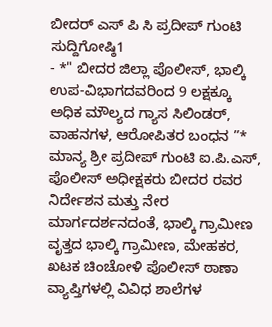ಬೀದರ್ ಎಸ್ ಪಿ ಸಿ ಪ್ರದೀಪ್ ಗುಂಟಿ ಸುದ್ದಿಗೋಷ್ಠಿ1
- *" ಬೀದರ ಜಿಲ್ಲಾ ಪೊಲೀಸ್, ಭಾಲ್ಕಿ ಉಪ-ವಿಭಾಗದವರಿಂದ 9 ಲಕ್ಷಕ್ಕೂ ಅಧಿಕ ಮೌಲ್ಯದ ಗ್ಯಾಸ ಸಿಲಿಂಡರ್, ವಾಹನಗಳ, ಆರೋಪಿತರ ಬಂಧನ ”* ಮಾನ್ಯ ಶ್ರೀ ಪ್ರದೀಪ್ ಗುಂಟಿ ಐ.ಪಿ.ಎಸ್, ಪೊಲೀಸ್ ಅಧೀಕ್ಷಕರು ಬೀದರ ರವರ ನಿರ್ದೇಶನ ಮತ್ತು ನೇರ ಮಾರ್ಗದರ್ಶನದಂತೆ, ಭಾಲ್ಕಿ ಗ್ರಾಮೀಣ ವೃತ್ತದ ಭಾಲ್ಕಿ ಗ್ರಾಮೀಣ, ಮೇಹಕರ, ಖಟಕ ಚಿಂಚೋಳಿ ಪೊಲೀಸ್ ಠಾಣಾ ವ್ಯಾಪ್ತಿಗಳಲ್ಲಿ ವಿವಿಧ ಶಾಲೆಗಳ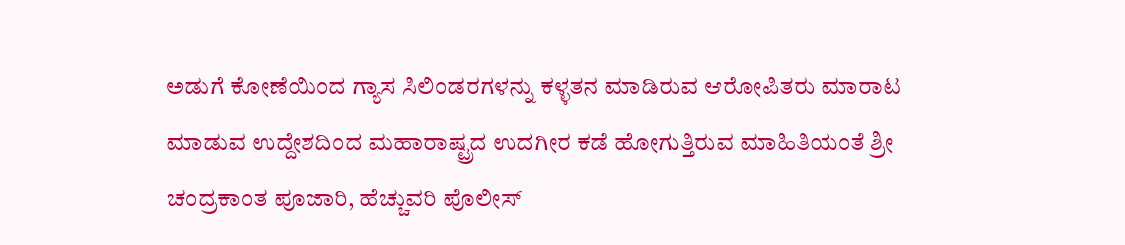ಅಡುಗೆ ಕೋಣೆಯಿಂದ ಗ್ಯಾಸ ಸಿಲಿಂಡರಗಳನ್ನು ಕಳ್ಳತನ ಮಾಡಿರುವ ಆರೋಪಿತರು ಮಾರಾಟ ಮಾಡುವ ಉದ್ದೇಶದಿಂದ ಮಹಾರಾಷ್ಟ್ರದ ಉದಗೀರ ಕಡೆ ಹೋಗುತ್ತಿರುವ ಮಾಹಿತಿಯಂತೆ ಶ್ರೀ ಚಂದ್ರಕಾಂತ ಪೂಜಾರಿ, ಹೆಚ್ಚುವರಿ ಪೊಲೀಸ್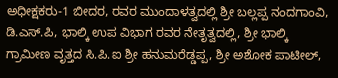ಅಧೀಕ್ಷಕರು-1 ಬೀದರ, ರವರ ಮುಂದಾಳತ್ವದಲ್ಲಿ ಶ್ರೀ ಬಲ್ಲಪ್ಪ ನಂದಗಾಂವಿ, ಡಿ.ಎಸ್.ಪಿ, ಭಾಲ್ಕಿ ಉಪ ವಿಭಾಗ ರವರ ನೇತೃತ್ವದಲ್ಲಿ, ಶ್ರೀ ಭಾಲ್ಕಿ ಗ್ರಾಮೀಣ ವೃತ್ತದ ಸಿ.ಪಿ.ಐ ಶ್ರೀ ಹನುಮರೆಡ್ಡಪ್ಪ, ಶ್ರೀ ಅಶೋಕ ಪಾಟೀಲ್,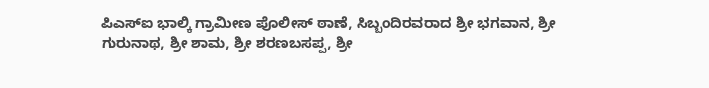ಪಿಎಸ್ಐ ಭಾಲ್ಕಿ ಗ್ರಾಮೀಣ ಪೊಲೀಸ್ ಠಾಣೆ, ಸಿಬ್ಬಂದಿರವರಾದ ಶ್ರೀ ಭಗವಾನ, ಶ್ರೀ ಗುರುನಾಥ, ಶ್ರೀ ಶಾಮ, ಶ್ರೀ ಶರಣಬಸಪ್ಪ, ಶ್ರೀ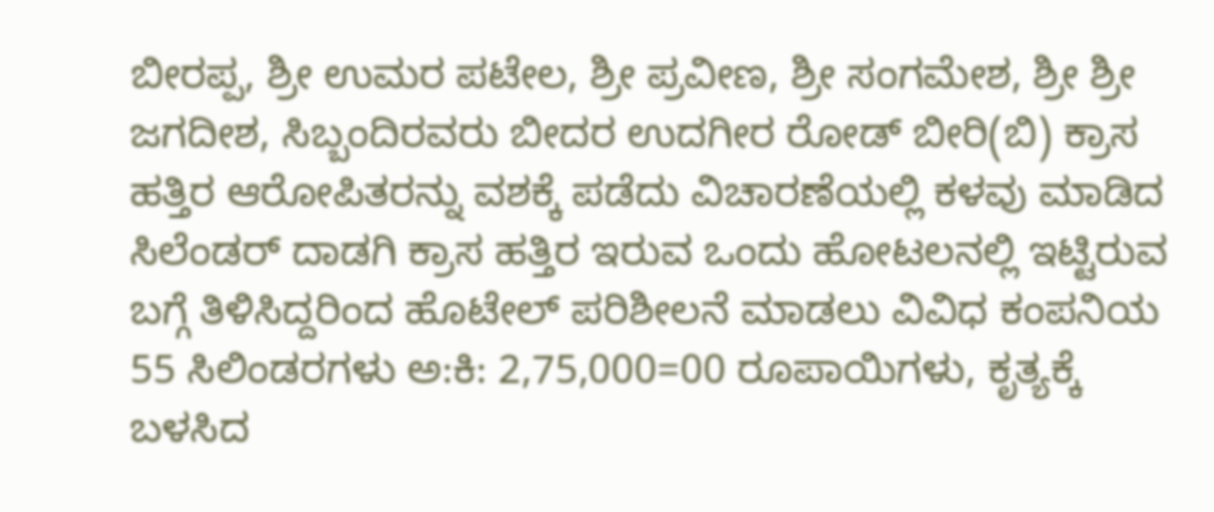ಬೀರಪ್ಪ, ಶ್ರೀ ಉಮರ ಪಟೇಲ, ಶ್ರೀ ಪ್ರವೀಣ, ಶ್ರೀ ಸಂಗಮೇಶ, ಶ್ರೀ ಶ್ರೀ ಜಗದೀಶ, ಸಿಬ್ಬಂದಿರವರು ಬೀದರ ಉದಗೀರ ರೋಡ್ ಬೀರಿ(ಬಿ) ಕ್ರಾಸ ಹತ್ತಿರ ಆರೋಪಿತರನ್ನು ವಶಕ್ಕೆ ಪಡೆದು ವಿಚಾರಣೆಯಲ್ಲಿ ಕಳವು ಮಾಡಿದ ಸಿಲೆಂಡರ್ ದಾಡಗಿ ಕ್ರಾಸ ಹತ್ತಿರ ಇರುವ ಒಂದು ಹೋಟಲನಲ್ಲಿ ಇಟ್ಟಿರುವ ಬಗ್ಗೆ ತಿಳಿಸಿದ್ದರಿಂದ ಹೊಟೇಲ್ ಪರಿಶೀಲನೆ ಮಾಡಲು ವಿವಿಧ ಕಂಪನಿಯ 55 ಸಿಲಿಂಡರಗಳು ಅ:ಕಿ: 2,75,000=00 ರೂಪಾಯಿಗಳು, ಕೃತ್ಯಕ್ಕೆ ಬಳಸಿದ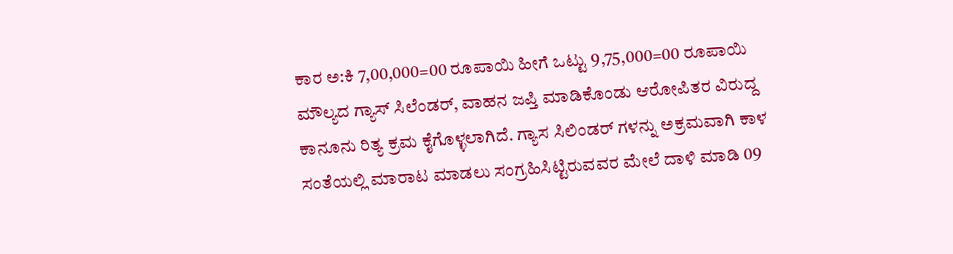ಕಾರ ಅ:ಕಿ 7,00,000=00 ರೂಪಾಯಿ ಹೀಗೆ ಒಟ್ಟು 9,75,000=00 ರೂಪಾಯಿ ಮೌಲ್ಯದ ಗ್ಯಾಸ್ ಸಿಲೆಂಡರ್, ವಾಹನ ಜಪ್ತಿ ಮಾಡಿಕೊಂಡು ಆರೋಪಿತರ ವಿರುದ್ದ ಕಾನೂನು ರಿತ್ಯ ಕ್ರಮ ಕೈಗೊಳ್ಳಲಾಗಿದೆ. ಗ್ಯಾಸ ಸಿಲಿಂಡರ್ ಗಳನ್ನು ಅಕ್ರಮವಾಗಿ ಕಾಳ ಸಂತೆಯಲ್ಲಿ ಮಾರಾಟ ಮಾಡಲು ಸಂಗ್ರಹಿಸಿಟ್ಟಿರುವವರ ಮೇಲೆ ದಾಳಿ ಮಾಡಿ 09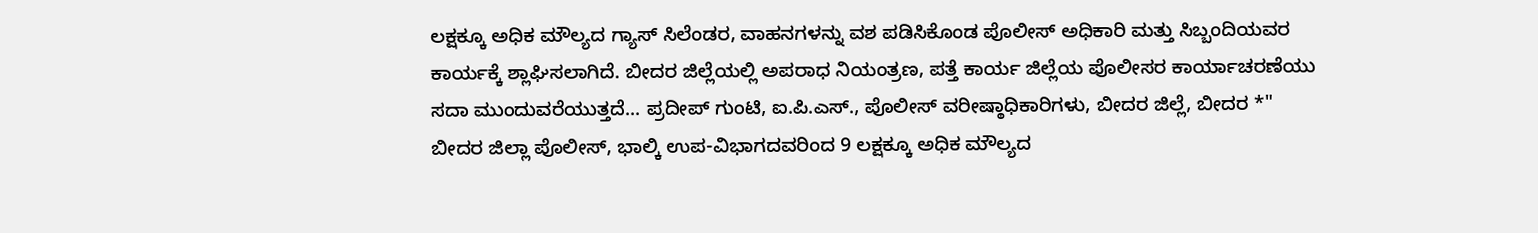ಲಕ್ಷಕ್ಕೂ ಅಧಿಕ ಮೌಲ್ಯದ ಗ್ಯಾಸ್ ಸಿಲೆಂಡರ, ವಾಹನಗಳನ್ನು ವಶ ಪಡಿಸಿಕೊಂಡ ಪೊಲೀಸ್ ಅಧಿಕಾರಿ ಮತ್ತು ಸಿಬ್ಬಂದಿಯವರ ಕಾರ್ಯಕ್ಕೆ ಶ್ಲಾಘಿಸಲಾಗಿದೆ. ಬೀದರ ಜಿಲ್ಲೆಯಲ್ಲಿ ಅಪರಾಧ ನಿಯಂತ್ರಣ, ಪತ್ತೆ ಕಾರ್ಯ ಜಿಲ್ಲೆಯ ಪೊಲೀಸರ ಕಾರ್ಯಾಚರಣೆಯು ಸದಾ ಮುಂದುವರೆಯುತ್ತದೆ... ಪ್ರದೀಪ್ ಗುಂಟಿ, ಐ.ಪಿ.ಎಸ್., ಪೊಲೀಸ್ ವರೀಷ್ಠಾಧಿಕಾರಿಗಳು, ಬೀದರ ಜಿಲ್ಲೆ, ಬೀದರ *" ಬೀದರ ಜಿಲ್ಲಾ ಪೊಲೀಸ್, ಭಾಲ್ಕಿ ಉಪ-ವಿಭಾಗದವರಿಂದ 9 ಲಕ್ಷಕ್ಕೂ ಅಧಿಕ ಮೌಲ್ಯದ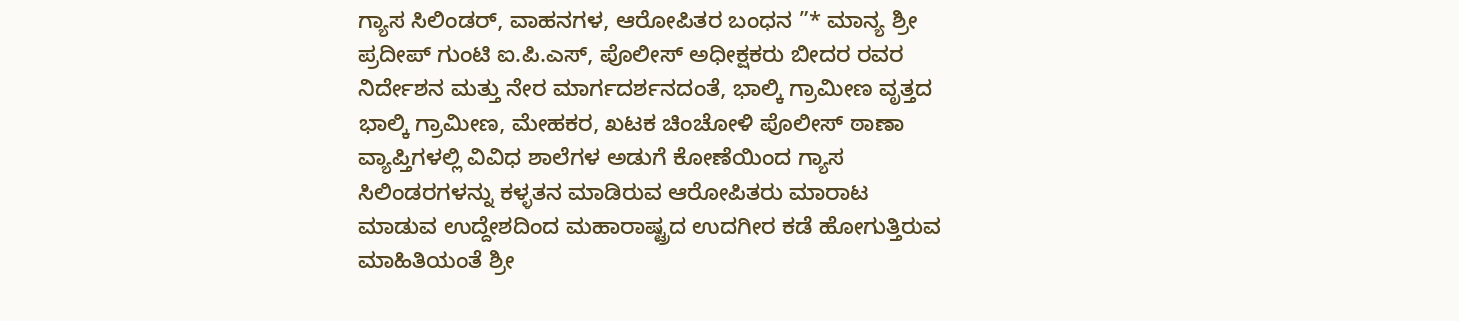ಗ್ಯಾಸ ಸಿಲಿಂಡರ್, ವಾಹನಗಳ, ಆರೋಪಿತರ ಬಂಧನ ”* ಮಾನ್ಯ ಶ್ರೀ ಪ್ರದೀಪ್ ಗುಂಟಿ ಐ.ಪಿ.ಎಸ್, ಪೊಲೀಸ್ ಅಧೀಕ್ಷಕರು ಬೀದರ ರವರ ನಿರ್ದೇಶನ ಮತ್ತು ನೇರ ಮಾರ್ಗದರ್ಶನದಂತೆ, ಭಾಲ್ಕಿ ಗ್ರಾಮೀಣ ವೃತ್ತದ ಭಾಲ್ಕಿ ಗ್ರಾಮೀಣ, ಮೇಹಕರ, ಖಟಕ ಚಿಂಚೋಳಿ ಪೊಲೀಸ್ ಠಾಣಾ ವ್ಯಾಪ್ತಿಗಳಲ್ಲಿ ವಿವಿಧ ಶಾಲೆಗಳ ಅಡುಗೆ ಕೋಣೆಯಿಂದ ಗ್ಯಾಸ ಸಿಲಿಂಡರಗಳನ್ನು ಕಳ್ಳತನ ಮಾಡಿರುವ ಆರೋಪಿತರು ಮಾರಾಟ ಮಾಡುವ ಉದ್ದೇಶದಿಂದ ಮಹಾರಾಷ್ಟ್ರದ ಉದಗೀರ ಕಡೆ ಹೋಗುತ್ತಿರುವ ಮಾಹಿತಿಯಂತೆ ಶ್ರೀ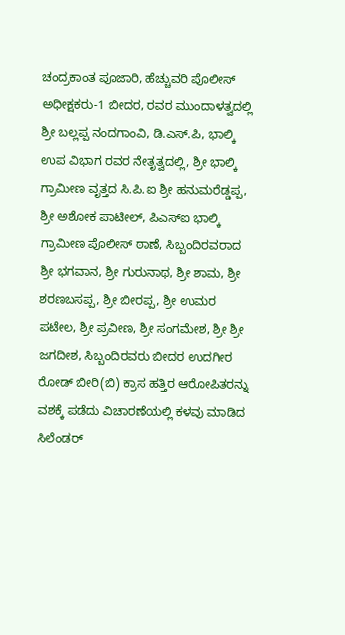ಚಂದ್ರಕಾಂತ ಪೂಜಾರಿ, ಹೆಚ್ಚುವರಿ ಪೊಲೀಸ್ ಅಧೀಕ್ಷಕರು-1 ಬೀದರ, ರವರ ಮುಂದಾಳತ್ವದಲ್ಲಿ ಶ್ರೀ ಬಲ್ಲಪ್ಪ ನಂದಗಾಂವಿ, ಡಿ.ಎಸ್.ಪಿ, ಭಾಲ್ಕಿ ಉಪ ವಿಭಾಗ ರವರ ನೇತೃತ್ವದಲ್ಲಿ, ಶ್ರೀ ಭಾಲ್ಕಿ ಗ್ರಾಮೀಣ ವೃತ್ತದ ಸಿ.ಪಿ.ಐ ಶ್ರೀ ಹನುಮರೆಡ್ಡಪ್ಪ, ಶ್ರೀ ಅಶೋಕ ಪಾಟೀಲ್, ಪಿಎಸ್ಐ ಭಾಲ್ಕಿ ಗ್ರಾಮೀಣ ಪೊಲೀಸ್ ಠಾಣೆ, ಸಿಬ್ಬಂದಿರವರಾದ ಶ್ರೀ ಭಗವಾನ, ಶ್ರೀ ಗುರುನಾಥ, ಶ್ರೀ ಶಾಮ, ಶ್ರೀ ಶರಣಬಸಪ್ಪ, ಶ್ರೀ ಬೀರಪ್ಪ, ಶ್ರೀ ಉಮರ ಪಟೇಲ, ಶ್ರೀ ಪ್ರವೀಣ, ಶ್ರೀ ಸಂಗಮೇಶ, ಶ್ರೀ ಶ್ರೀ ಜಗದೀಶ, ಸಿಬ್ಬಂದಿರವರು ಬೀದರ ಉದಗೀರ ರೋಡ್ ಬೀರಿ(ಬಿ) ಕ್ರಾಸ ಹತ್ತಿರ ಆರೋಪಿತರನ್ನು ವಶಕ್ಕೆ ಪಡೆದು ವಿಚಾರಣೆಯಲ್ಲಿ ಕಳವು ಮಾಡಿದ ಸಿಲೆಂಡರ್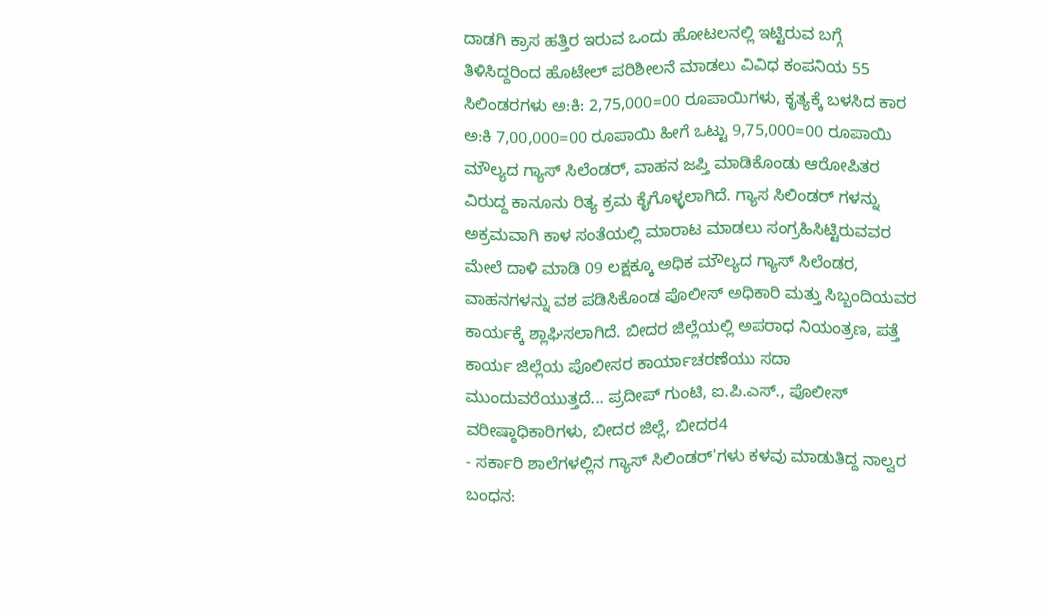ದಾಡಗಿ ಕ್ರಾಸ ಹತ್ತಿರ ಇರುವ ಒಂದು ಹೋಟಲನಲ್ಲಿ ಇಟ್ಟಿರುವ ಬಗ್ಗೆ ತಿಳಿಸಿದ್ದರಿಂದ ಹೊಟೇಲ್ ಪರಿಶೀಲನೆ ಮಾಡಲು ವಿವಿಧ ಕಂಪನಿಯ 55 ಸಿಲಿಂಡರಗಳು ಅ:ಕಿ: 2,75,000=00 ರೂಪಾಯಿಗಳು, ಕೃತ್ಯಕ್ಕೆ ಬಳಸಿದ ಕಾರ ಅ:ಕಿ 7,00,000=00 ರೂಪಾಯಿ ಹೀಗೆ ಒಟ್ಟು 9,75,000=00 ರೂಪಾಯಿ ಮೌಲ್ಯದ ಗ್ಯಾಸ್ ಸಿಲೆಂಡರ್, ವಾಹನ ಜಪ್ತಿ ಮಾಡಿಕೊಂಡು ಆರೋಪಿತರ ವಿರುದ್ದ ಕಾನೂನು ರಿತ್ಯ ಕ್ರಮ ಕೈಗೊಳ್ಳಲಾಗಿದೆ. ಗ್ಯಾಸ ಸಿಲಿಂಡರ್ ಗಳನ್ನು ಅಕ್ರಮವಾಗಿ ಕಾಳ ಸಂತೆಯಲ್ಲಿ ಮಾರಾಟ ಮಾಡಲು ಸಂಗ್ರಹಿಸಿಟ್ಟಿರುವವರ ಮೇಲೆ ದಾಳಿ ಮಾಡಿ 09 ಲಕ್ಷಕ್ಕೂ ಅಧಿಕ ಮೌಲ್ಯದ ಗ್ಯಾಸ್ ಸಿಲೆಂಡರ, ವಾಹನಗಳನ್ನು ವಶ ಪಡಿಸಿಕೊಂಡ ಪೊಲೀಸ್ ಅಧಿಕಾರಿ ಮತ್ತು ಸಿಬ್ಬಂದಿಯವರ ಕಾರ್ಯಕ್ಕೆ ಶ್ಲಾಘಿಸಲಾಗಿದೆ. ಬೀದರ ಜಿಲ್ಲೆಯಲ್ಲಿ ಅಪರಾಧ ನಿಯಂತ್ರಣ, ಪತ್ತೆ ಕಾರ್ಯ ಜಿಲ್ಲೆಯ ಪೊಲೀಸರ ಕಾರ್ಯಾಚರಣೆಯು ಸದಾ ಮುಂದುವರೆಯುತ್ತದೆ... ಪ್ರದೀಪ್ ಗುಂಟಿ, ಐ.ಪಿ.ಎಸ್., ಪೊಲೀಸ್ ವರೀಷ್ಠಾಧಿಕಾರಿಗಳು, ಬೀದರ ಜಿಲ್ಲೆ, ಬೀದರ4
- ಸರ್ಕಾರಿ ಶಾಲೆಗಳಲ್ಲಿನ ಗ್ಯಾಸ್ ಸಿಲಿಂಡರ್'ಗಳು ಕಳವು ಮಾಡುತಿದ್ದ ನಾಲ್ವರ ಬಂಧನ: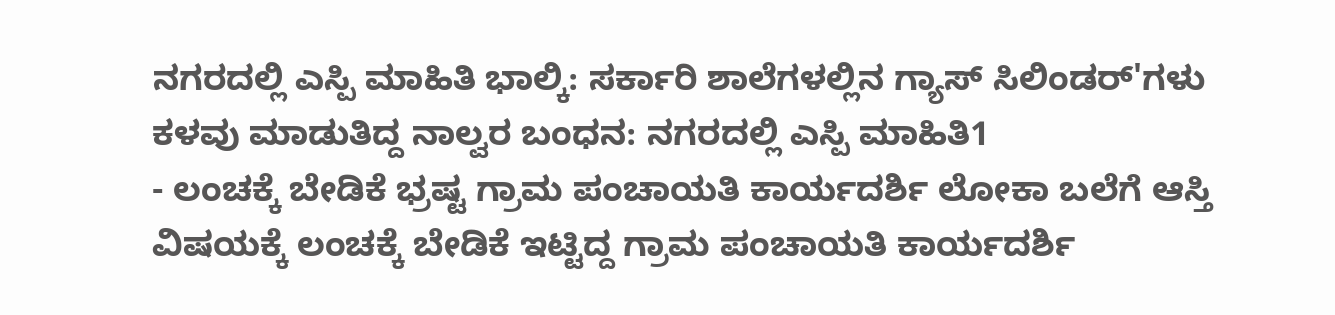ನಗರದಲ್ಲಿ ಎಸ್ಪಿ ಮಾಹಿತಿ ಭಾಲ್ಕಿ: ಸರ್ಕಾರಿ ಶಾಲೆಗಳಲ್ಲಿನ ಗ್ಯಾಸ್ ಸಿಲಿಂಡರ್'ಗಳು ಕಳವು ಮಾಡುತಿದ್ದ ನಾಲ್ವರ ಬಂಧನ: ನಗರದಲ್ಲಿ ಎಸ್ಪಿ ಮಾಹಿತಿ1
- ಲಂಚಕ್ಕೆ ಬೇಡಿಕೆ ಭ್ರಷ್ಟ ಗ್ರಾಮ ಪಂಚಾಯತಿ ಕಾರ್ಯದರ್ಶಿ ಲೋಕಾ ಬಲೆಗೆ ಆಸ್ತಿ ವಿಷಯಕ್ಕೆ ಲಂಚಕ್ಕೆ ಬೇಡಿಕೆ ಇಟ್ಟಿದ್ದ ಗ್ರಾಮ ಪಂಚಾಯತಿ ಕಾರ್ಯದರ್ಶಿ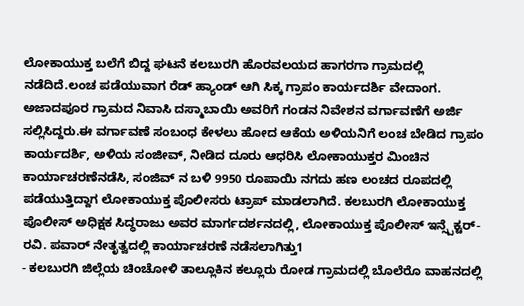ಲೋಕಾಯುಕ್ತ ಬಲೆಗೆ ಬಿದ್ದ ಘಟನೆ ಕಲಬುರಗಿ ಹೊರವಲಯದ ಹಾಗರಗಾ ಗ್ರಾಮದಲ್ಲಿ ನಡೆದಿದೆ.ಲಂಚ ಪಡೆಯುವಾಗ ರೆಡ್ ಹ್ಯಾಂಡ್ ಆಗಿ ಸಿಕ್ಕ ಗ್ರಾಪಂ ಕಾರ್ಯದರ್ಶಿ ವೇದಾಂಗ. ಅಜಾದಪೂರ ಗ್ರಾಮದ ನಿವಾಸಿ ದಸ್ಮಾಬಾಯಿ ಅವರಿಗೆ ಗಂಡನ ನಿವೇಶನ ವರ್ಗಾವಣೆಗೆ ಅರ್ಜಿ ಸಲ್ಲಿಸಿದ್ದರು.ಈ ವರ್ಗಾವಣೆ ಸಂಬಂಧ ಕೇಳಲು ಹೋದ ಆಕೆಯ ಅಳಿಯನಿಗೆ ಲಂಚ ಬೇಡಿದ ಗ್ರಾಪಂ ಕಾರ್ಯದರ್ಶಿ, ಅಳಿಯ ಸಂಜೀವ್, ನೀಡಿದ ದೂರು ಆಧರಿಸಿ ಲೋಕಾಯುಕ್ತರ ಮಿಂಚಿನ ಕಾರ್ಯಾಚರಣೆನಡೆಸಿ, ಸಂಜಿವ್ ನ ಬಳಿ 9950 ರೂಪಾಯಿ ನಗದು ಹಣ ಲಂಚದ ರೂಪದಲ್ಲಿ ಪಡೆಯುತ್ತಿದ್ದಾಗ ಲೋಕಾಯುಕ್ತ ಪೊಲೀಸರು ಟ್ರಾಪ್ ಮಾಡಲಾಗಿದೆ. ಕಲಬುರಗಿ ಲೋಕಾಯುಕ್ತ ಪೊಲೀಸ್ ಅಧಿಕ್ಷಕ ಸಿದ್ಧರಾಜು ಅವರ ಮಾರ್ಗದರ್ಶನದಲ್ಲಿ, ಲೋಕಾಯುಕ್ತ ಪೊಲೀಸ್ ಇನ್ಸ್ಪೆಕ್ಟರ್- ರವಿ. ಪವಾರ್ ನೇತೃತ್ವದಲ್ಲಿ ಕಾರ್ಯಾಚರಣೆ ನಡೆಸಲಾಗಿತ್ತು1
- ಕಲಬುರಗಿ ಜಿಲ್ಲೆಯ ಚಿಂಚೋಳಿ ತಾಲ್ಲೂಕಿನ ಕಲ್ಲೂರು ರೋಡ ಗ್ರಾಮದಲ್ಲಿ ಬೊಲೆರೊ ವಾಹನದಲ್ಲಿ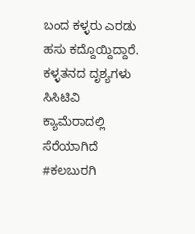ಬಂದ ಕಳ್ಳರು ಎರಡು ಹಸು ಕದ್ದೊಯ್ದಿದ್ದಾರೆ. ಕಳ್ಳತನದ ದೃಶ್ಯಗಳು ಸಿಸಿಟಿವಿ ಕ್ಯಾಮೆರಾದಲ್ಲಿ ಸೆರೆಯಾಗಿದೆ #ಕಲಬುರಗಿ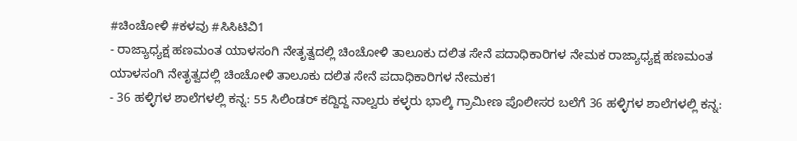#ಚಿಂಚೋಳಿ #ಕಳವು #ಸಿಸಿಟಿವಿ1
- ರಾಜ್ಯಾಧ್ಯಕ್ಷ ಹಣಮಂತ ಯಾಳಸಂಗಿ ನೇತೃತ್ವದಲ್ಲಿ ಚಿಂಚೋಳಿ ತಾಲೂಕು ದಲಿತ ಸೇನೆ ಪದಾಧಿಕಾರಿಗಳ ನೇಮಕ ರಾಜ್ಯಾಧ್ಯಕ್ಷ ಹಣಮಂತ ಯಾಳಸಂಗಿ ನೇತೃತ್ವದಲ್ಲಿ ಚಿಂಚೋಳಿ ತಾಲೂಕು ದಲಿತ ಸೇನೆ ಪದಾಧಿಕಾರಿಗಳ ನೇಮಕ1
- 36 ಹಳ್ಳಿಗಳ ಶಾಲೆಗಳಲ್ಲಿ ಕನ್ನ: 55 ಸಿಲಿಂಡರ್ ಕದ್ದಿದ್ದ ನಾಲ್ವರು ಕಳ್ಳರು ಭಾಲ್ಕಿ ಗ್ರಾಮೀಣ ಪೊಲೀಸರ ಬಲೆಗೆ 36 ಹಳ್ಳಿಗಳ ಶಾಲೆಗಳಲ್ಲಿ ಕನ್ನ: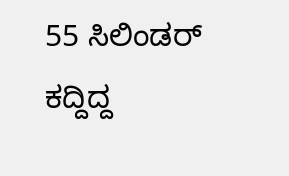55 ಸಿಲಿಂಡರ್ ಕದ್ದಿದ್ದ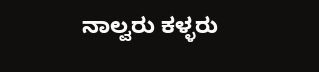ನಾಲ್ವರು ಕಳ್ಳರು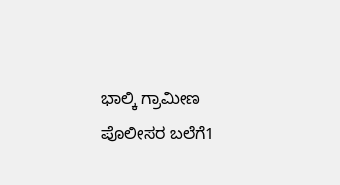ಭಾಲ್ಕಿ ಗ್ರಾಮೀಣ ಪೊಲೀಸರ ಬಲೆಗೆ1